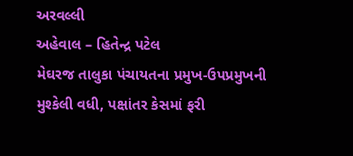અરવલ્લી
અહેવાલ – હિતેન્દ્ર પટેલ
મેઘરજ તાલુકા પંચાયતના પ્રમુખ-ઉપપ્રમુખની મુશ્કેલી વધી, પક્ષાંતર કેસમાં ફરી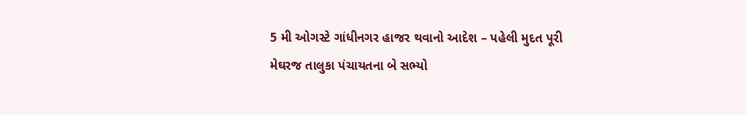5 મી ઓગસ્ટે ગાંધીનગર હાજર થવાનો આદેશ – પહેલી મુદત પૂરી
મેઘરજ તાલુકા પંચાયતના બે સભ્યો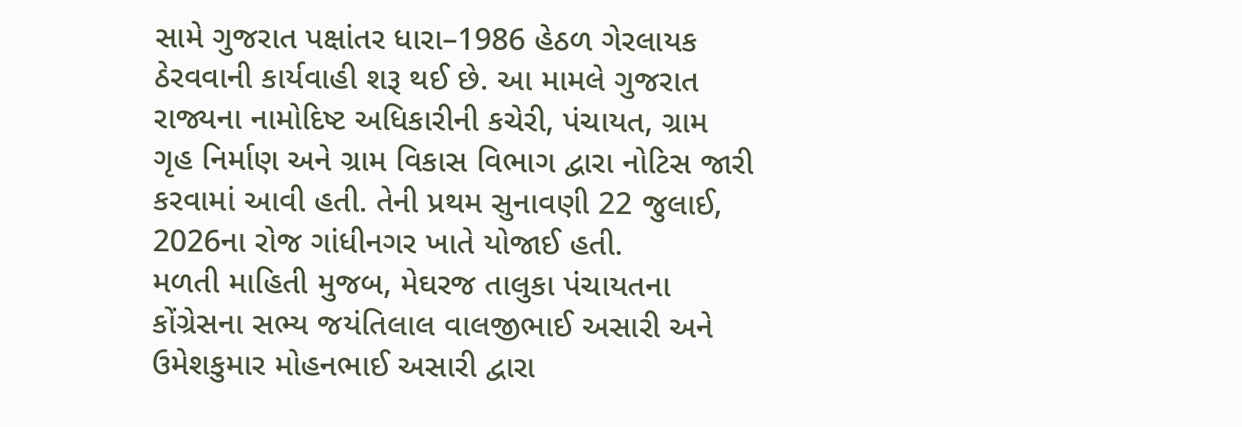સામે ગુજરાત પક્ષાંતર ધારા–1986 હેઠળ ગેરલાયક ઠેરવવાની કાર્યવાહી શરૂ થઈ છે. આ મામલે ગુજરાત રાજ્યના નામોદિષ્ટ અધિકારીની કચેરી, પંચાયત, ગ્રામ ગૃહ નિર્માણ અને ગ્રામ વિકાસ વિભાગ દ્વારા નોટિસ જારી કરવામાં આવી હતી. તેની પ્રથમ સુનાવણી 22 જુલાઈ, 2026ના રોજ ગાંધીનગર ખાતે યોજાઈ હતી.
મળતી માહિતી મુજબ, મેઘરજ તાલુકા પંચાયતના કોંગ્રેસના સભ્ય જયંતિલાલ વાલજીભાઈ અસારી અને ઉમેશકુમાર મોહનભાઈ અસારી દ્વારા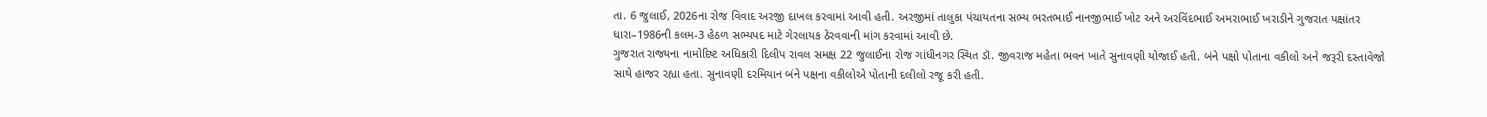તા. 6 જુલાઈ, 2026ના રોજ વિવાદ અરજી દાખલ કરવામાં આવી હતી. અરજીમાં તાલુકા પંચાયતના સભ્ય ભરતભાઈ નાનજીભાઈ ખોટ અને અરવિંદભાઈ અમરાભાઈ ખરાડીને ગુજરાત પક્ષાંતર ધારા–1986ની કલમ-3 હેઠળ સભ્યપદ માટે ગેરલાયક ઠેરવવાની માંગ કરવામાં આવી છે.
ગુજરાત રાજ્યના નામોદિષ્ટ અધિકારી દિલીપ રાવલ સમક્ષ 22 જુલાઈના રોજ ગાંધીનગર સ્થિત ડૉ. જીવરાજ મહેતા ભવન ખાતે સુનાવણી યોજાઈ હતી. બંને પક્ષો પોતાના વકીલો અને જરૂરી દસ્તાવેજો સાથે હાજર રહ્યા હતા. સુનાવણી દરમિયાન બંને પક્ષના વકીલોએ પોતાની દલીલો રજૂ કરી હતી.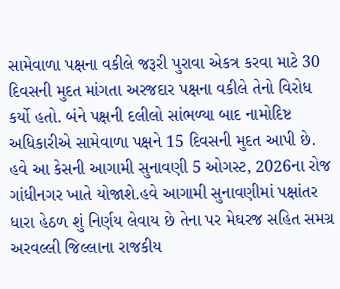સામેવાળા પક્ષના વકીલે જરૂરી પુરાવા એકત્ર કરવા માટે 30 દિવસની મુદત માંગતા અરજદાર પક્ષના વકીલે તેનો વિરોધ કર્યો હતો. બંને પક્ષની દલીલો સાંભળ્યા બાદ નામોદિષ્ટ અધિકારીએ સામેવાળા પક્ષને 15 દિવસની મુદત આપી છે. હવે આ કેસની આગામી સુનાવણી 5 ઓગસ્ટ, 2026ના રોજ ગાંધીનગર ખાતે યોજાશે.હવે આગામી સુનાવણીમાં પક્ષાંતર ધારા હેઠળ શું નિર્ણય લેવાય છે તેના પર મેઘરજ સહિત સમગ્ર અરવલ્લી જિલ્લાના રાજકીય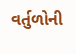વર્તુળોની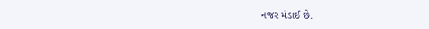નજર મંડાઈ છે.